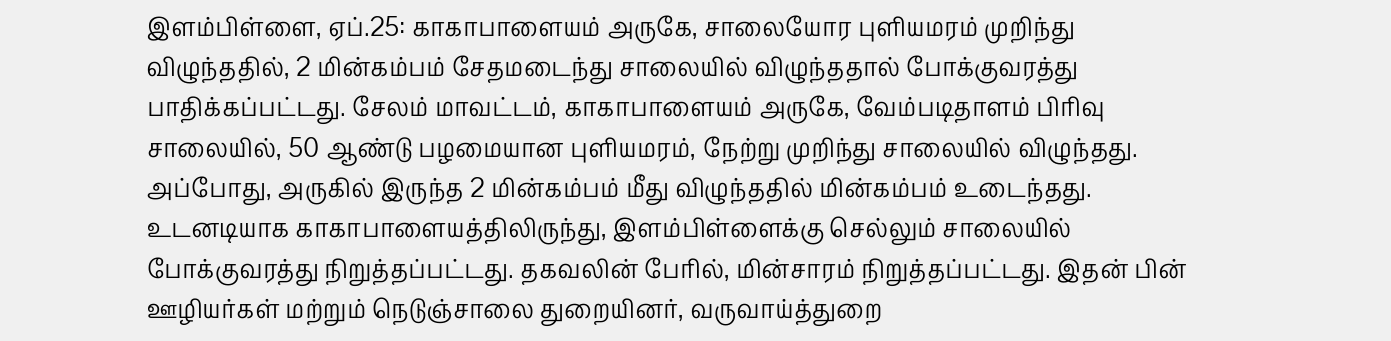இளம்பிள்ளை, ஏப்.25: காகாபாளையம் அருகே, சாலையோர புளியமரம் முறிந்து விழுந்ததில், 2 மின்கம்பம் சேதமடைந்து சாலையில் விழுந்ததால் போக்குவரத்து பாதிக்கப்பட்டது. சேலம் மாவட்டம், காகாபாளையம் அருகே, வேம்படிதாளம் பிரிவு சாலையில், 50 ஆண்டு பழமையான புளியமரம், நேற்று முறிந்து சாலையில் விழுந்தது. அப்போது, அருகில் இருந்த 2 மின்கம்பம் மீது விழுந்ததில் மின்கம்பம் உடைந்தது. உடனடியாக காகாபாளையத்திலிருந்து, இளம்பிள்ளைக்கு செல்லும் சாலையில் போக்குவரத்து நிறுத்தப்பட்டது. தகவலின் பேரில், மின்சாரம் நிறுத்தப்பட்டது. இதன் பின் ஊழியர்கள் மற்றும் நெடுஞ்சாலை துறையினர், வருவாய்த்துறை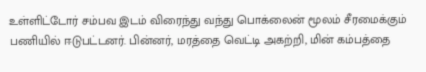உள்ளிட்டோர் சம்பவ இடம் விரைந்து வந்து பொக்லைன் மூலம் சீரமைக்கும் பணியில் ஈடுபட்டனர். பின்னர், மரத்தை வெட்டி அகற்றி, மின் கம்பத்தை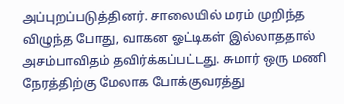அப்புறப்படுத்தினர். சாலையில் மரம் முறிந்த விழுந்த போது, வாகன ஓட்டிகள் இல்லாததால் அசம்பாவிதம் தவிர்க்கப்பட்டது. சுமார் ஒரு மணி நேரத்திற்கு மேலாக போக்குவரத்து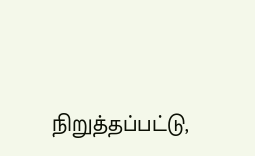நிறுத்தப்பட்டு,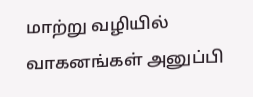மாற்று வழியில் வாகனங்கள் அனுப்பி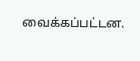வைக்கப்பட்டன.